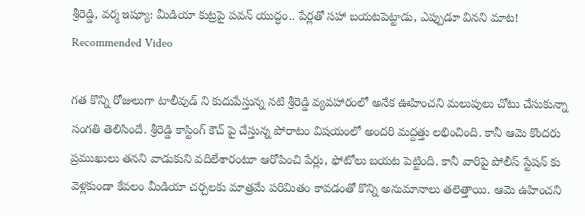శ్రీరెడ్డి, వర్మ ఇష్యూ: మీడియా కుట్రపై పవన్ యుద్ధం.. పేర్లతో సహా బయటపెట్టాడు, ఎప్పుడూ వినని మాట!
Recommended Video

గత కొన్ని రోజులుగా టాలీవుడ్ ని కుదుపేస్తున్న నటి శ్రీరెడ్డి వ్యవహారంలో అనేక ఊహించని మలుపులు చోటు చేసుకున్నా సంగతి తెలిసిందే. శ్రీరెడ్డి కాస్టింగ్ కౌచ్ పై చేస్తున్న పోరాటం విషయంలో అందరి మద్దత్తు లభించింది. కానీ ఆమె కొందరు ప్రముఖులు తనని వాడుకుని వదిలేశారంటూ ఆరోపించి పేర్లు, ఫోటోలు బయట పెట్టింది. కానీ వారిపై పోలీస్ స్టేషన్ కు వెళ్లకుండా కేవలం మీడియా చర్చలకు మాత్రమే పరిమితం కావడంతో కొన్ని అనుమానాలు తలెత్తాయి. ఆమె ఉహించని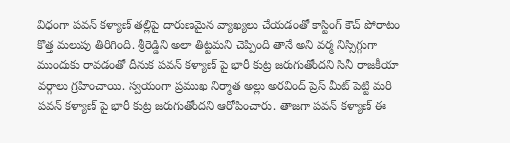విధంగా పవన్ కళ్యాణ్ తల్లిపై దారుణమైన వ్యాఖ్యలు చేయడంతో కాస్టింగ్ కౌచ్ పోరాటం కొత్త మలుపు తిరిగింది. శ్రీరెడ్డిని అలా తిట్టమని చెప్పింది తానే అని వర్మ నిస్సిగ్గుగా ముందుకు రావడంతో దీనుక పవన్ కళ్యాణ్ పై భారీ కుట్ర జరుగుతోందని సినీ రాజకీయా వర్గాలు గ్రహించాయి. స్వయంగా ప్రముఖ నిర్మాత అల్లు అరవింద్ ప్రెస్ మీట్ పెట్టి మరి పవన్ కళ్యాణ్ పై భారీ కుట్ర జరుగుతోందని ఆరోపించారు. తాజగా పవన్ కళ్యాణ్ ఈ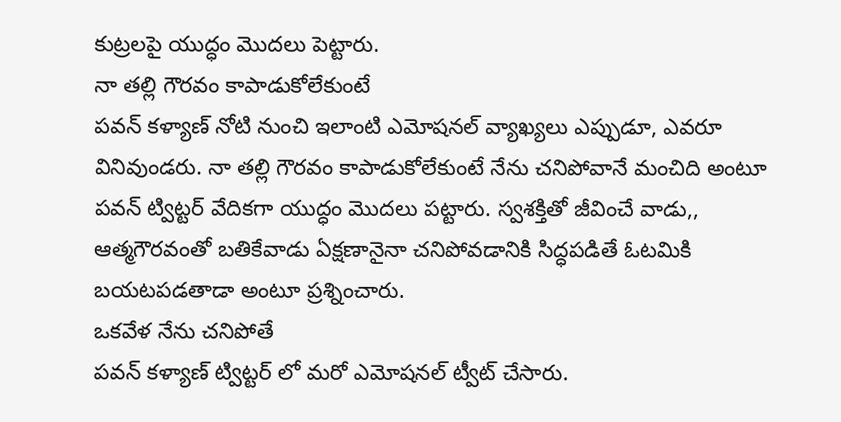కుట్రలపై యుద్ధం మొదలు పెట్టారు.
నా తల్లి గౌరవం కాపాడుకోలేకుంటే
పవన్ కళ్యాణ్ నోటి నుంచి ఇలాంటి ఎమోషనల్ వ్యాఖ్యలు ఎప్పుడూ, ఎవరూ వినివుండరు. నా తల్లి గౌరవం కాపాడుకోలేకుంటే నేను చనిపోవానే మంచిది అంటూ పవన్ ట్విట్టర్ వేదికగా యుద్ధం మొదలు పట్టారు. స్వశక్తితో జీవించే వాడు,, ఆత్మగౌరవంతో బతికేవాడు ఏక్షణానైనా చనిపోవడానికి సిద్ధపడితే ఓటమికి బయటపడతాడా అంటూ ప్రశ్నించారు.
ఒకవేళ నేను చనిపోతే
పవన్ కళ్యాణ్ ట్విట్టర్ లో మరో ఎమోషనల్ ట్వీట్ చేసారు.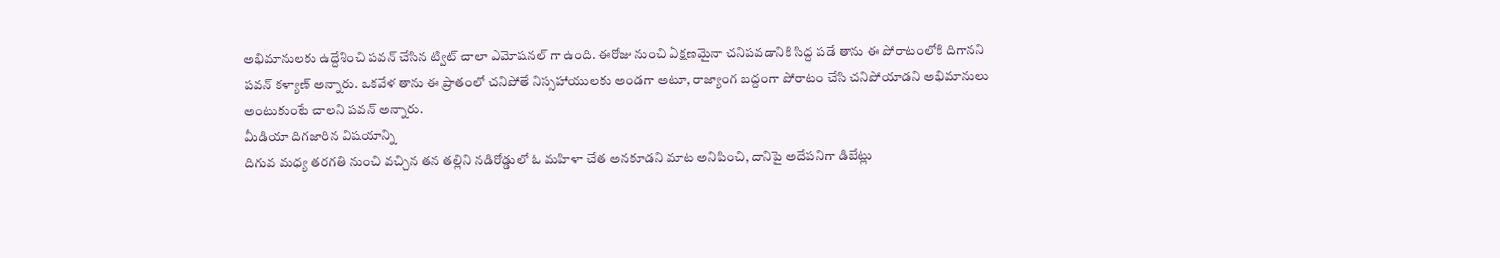అభిమానులకు ఉద్దేశించి పవన్ చేసిన ట్విట్ చాలా ఎమోషనల్ గా ఉంది. ఈరోజు నుంచి ఏక్షణమైనా చనిపవడానికి సిద్ద పడే తాను ఈ పోరాటంలోకి దిగానని పవన్ కళ్యాణ్ అన్నారు. ఒకవేళ తాను ఈ ప్రాతంలో చనిపోతే నిస్సహాయులకు అండగా అటూ, రాజ్యాంగ బద్దంగా పోరాటం చేసి చనిపోయాడని అభిమానులు అంటుకుంటే చాలని పవన్ అన్నారు.
మీడియా దిగజారిన విషయాన్ని
దిగువ మధ్య తరగతి నుంచి వచ్చిన తన తల్లిని నడిరోడ్డులో ఓ మహిళా చేత అనకూడని మాట అనిపించి, దానిపై అదేపనిగా డిబేట్లు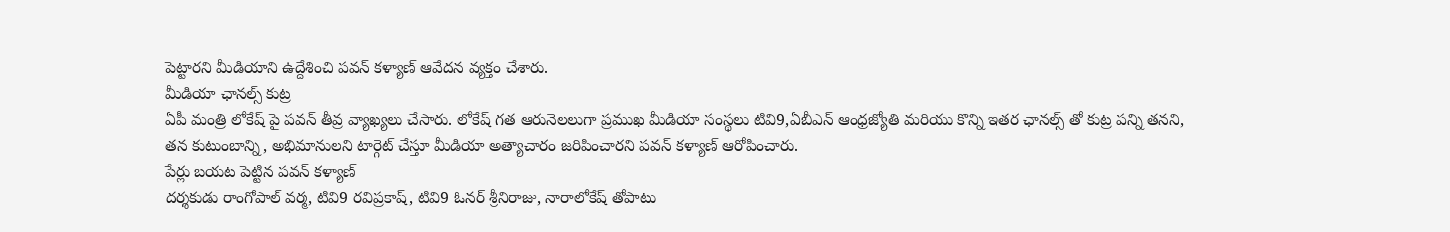పెట్టారని మీడియాని ఉద్దేశించి పవన్ కళ్యాణ్ ఆవేదన వ్యక్తం చేశారు.
మీడియా ఛానల్స్ కుట్ర
ఏపీ మంత్రి లోకేష్ పై పవన్ తీవ్ర వ్యాఖ్యలు చేసారు. లోకేష్ గత ఆరునెలలుగా ప్రముఖ మీడియా సంస్థలు టివి9,ఏబీఎన్ ఆంధ్రజ్యోతి మరియు కొన్ని ఇతర ఛానల్స్ తో కుట్ర పన్ని తనని, తన కుటుంబాన్ని, అభిమానులని టార్గెట్ చేస్తూ మీడియా అత్యాచారం జరిపించారని పవన్ కళ్యాణ్ ఆరోపించారు.
పేర్లు బయట పెట్టిన పవన్ కళ్యాణ్
దర్శకుడు రాంగోపాల్ వర్మ, టివి9 రవిప్రకాష్, టివి9 ఓనర్ శ్రీనిరాజు, నారాలోకేష్ తోపాటు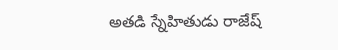అతడి స్నేహితుడు రాజేష్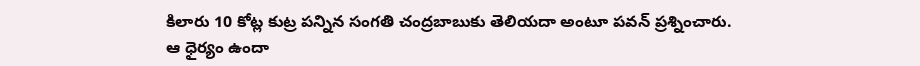కిలారు 10 కోట్ల కుట్ర పన్నిన సంగతి చంద్రబాబుకు తెలియదా అంటూ పవన్ ప్రశ్నించారు.
ఆ ధైర్యం ఉందా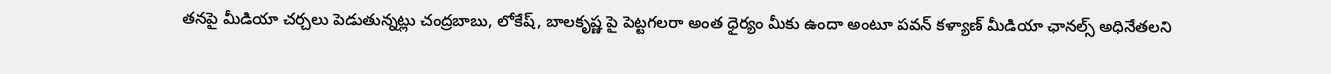తనపై మీడియా చర్చలు పెడుతున్నట్లు చంద్రబాబు, లోకేష్, బాలకృష్ణ పై పెట్టగలరా అంత ధైర్యం మీకు ఉందా అంటూ పవన్ కళ్యాణ్ మీడియా ఛానల్స్ అధినేతలని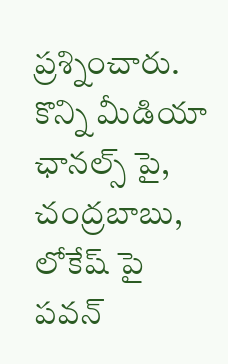ప్రశ్నించారు. కొన్ని మీడియా ఛానల్స్ పై, చంద్రబాబు, లోకేష్ పై పవన్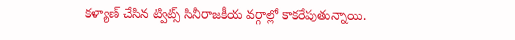కళ్యాణ్ చేసిన ట్విట్స్ సినీరాజకీయ వర్గాల్లో కాకరేపుతున్నాయి.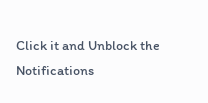Click it and Unblock the Notifications